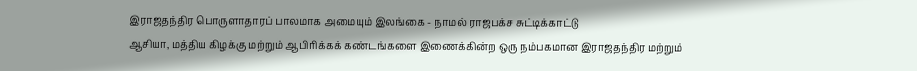இராஜதந்திர பொருளாதாரப் பாலமாக அமையும் இலங்கை - நாமல் ராஜபக்ச சுட்டிக்காட்டு
ஆசியா, மத்திய கிழக்கு மற்றும் ஆபிரிக்கக் கண்டங்களை இணைக்கின்ற ஒரு நம்பகமான இராஜதந்திர மற்றும்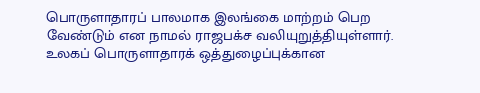பொருளாதாரப் பாலமாக இலங்கை மாற்றம் பெற வேண்டும் என நாமல் ராஜபக்ச வலியுறுத்தியுள்ளார்.
உலகப் பொருளாதாரக் ஒத்துழைப்புக்கான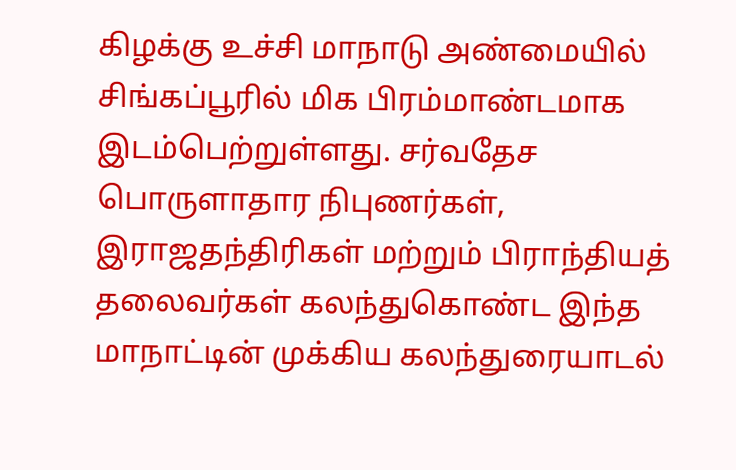கிழக்கு உச்சி மாநாடு அண்மையில் சிங்கப்பூரில் மிக பிரம்மாண்டமாக இடம்பெற்றுள்ளது. சர்வதேச பொருளாதார நிபுணர்கள், இராஜதந்திரிகள் மற்றும் பிராந்தியத் தலைவர்கள் கலந்துகொண்ட இந்த மாநாட்டின் முக்கிய கலந்துரையாடல்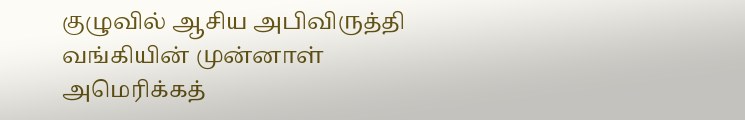குழுவில் ஆசிய அபிவிருத்தி வங்கியின் முன்னாள் அமெரிக்கத்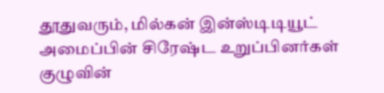தூதுவரும், மில்கன் இன்ஸ்டிடியூட் அமைப்பின் சிரேஷ்ட உறுப்பினர்கள் குழுவின்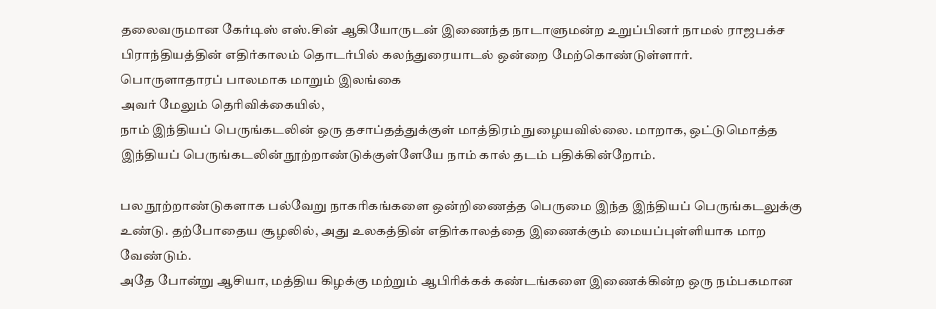தலைவருமான கேர்டிஸ் எஸ்.சின் ஆகியோருடன் இணைந்த நாடாளுமன்ற உறுப்பினர் நாமல் ராஜபக்ச பிராந்தியத்தின் எதிர்காலம் தொடர்பில் கலந்துரையாடல் ஒன்றை மேற்கொண்டுள்ளார்.
பொருளாதாரப் பாலமாக மாறும் இலங்கை
அவர் மேலும் தெரிவிக்கையில்,
நாம் இந்தியப் பெருங்கடலின் ஒரு தசாப்தத்துக்குள் மாத்திரம் நுழையவில்லை. மாறாக, ஒட்டுமொத்த இந்தியப் பெருங்கடலின் நூற்றாண்டுக்குள்ளேயே நாம் கால் தடம் பதிக்கின்றோம்.

பல நூற்றாண்டுகளாக பல்வேறு நாகரிகங்களை ஒன்றிணைத்த பெருமை இந்த இந்தியப் பெருங்கடலுக்கு உண்டு. தற்போதைய சூழலில், அது உலகத்தின் எதிர்காலத்தை இணைக்கும் மையப்புள்ளியாக மாற வேண்டும்.
அதே போன்று ஆசியா, மத்திய கிழக்கு மற்றும் ஆபிரிக்கக் கண்டங்களை இணைக்கின்ற ஒரு நம்பகமான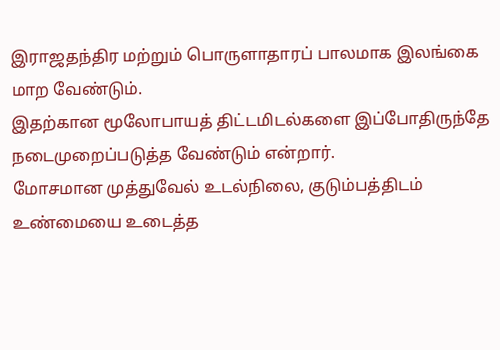இராஜதந்திர மற்றும் பொருளாதாரப் பாலமாக இலங்கை மாற வேண்டும்.
இதற்கான மூலோபாயத் திட்டமிடல்களை இப்போதிருந்தே நடைமுறைப்படுத்த வேண்டும் என்றார்.
மோசமான முத்துவேல் உடல்நிலை, குடும்பத்திடம் உண்மையை உடைத்த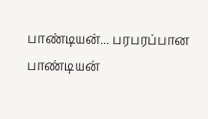பாண்டியன்... பரபரப்பான பாண்டியன்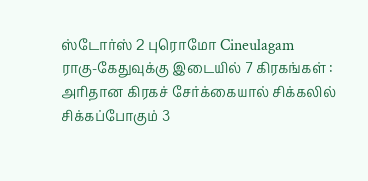ஸ்டோர்ஸ் 2 புரொமோ Cineulagam
ராகு-கேதுவுக்கு இடையில் 7 கிரகங்கள் : அரிதான கிரகச் சேர்க்கையால் சிக்கலில் சிக்கப்போகும் 3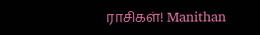ராசிகள்! Manithan